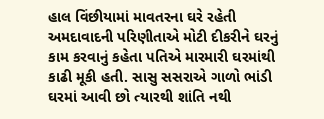હાલ વિંછીયામાં માવતરના ઘરે રહેતી અમદાવાદની પરિણીતાએ મોટી દીકરીને ઘરનું કામ કરવાનું કહેતા પતિએ મારમારી ઘરમાંથી કાઢી મૂકી હતી. સાસુ સસરાએ ગાળો ભાંડી ઘરમાં આવી છો ત્યારથી શાંતિ નથી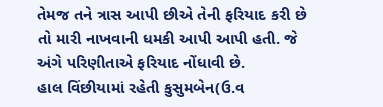તેમજ તને ત્રાસ આપી છીએ તેની ફરિયાદ કરી છે તો મારી નાખવાની ધમકી આપી આપી હતી. જે અંગે પરિણીતાએ ફરિયાદ નોંધાવી છે.
હાલ વિંછીયામાં રહેતી કુસુમબેન(ઉ.વ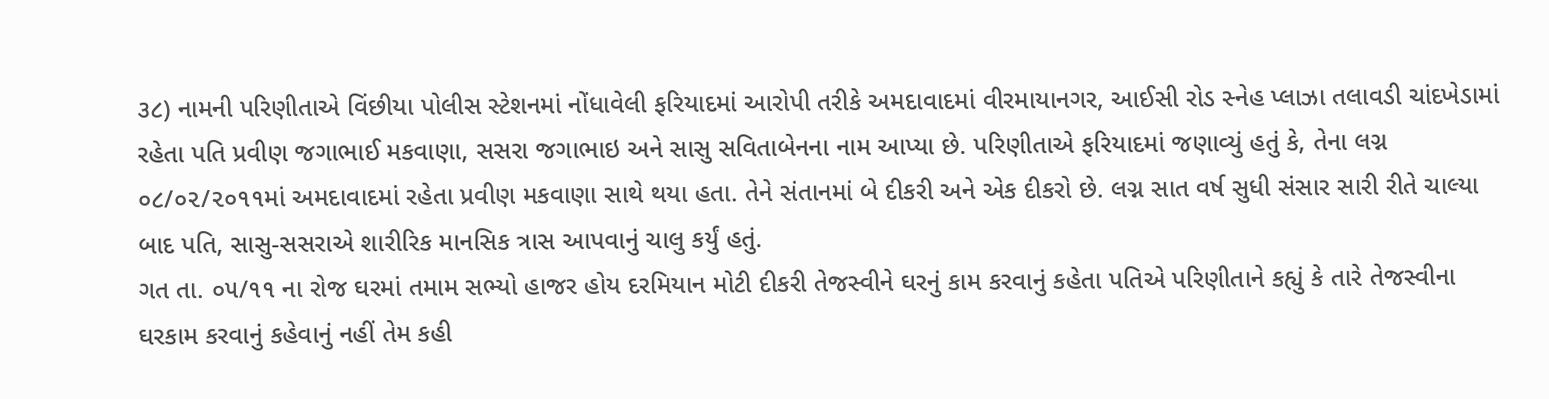૩૮) નામની પરિણીતાએ વિંછીયા પોલીસ સ્ટેશનમાં નોંધાવેલી ફરિયાદમાં આરોપી તરીકે અમદાવાદમાં વીરમાયાનગર, આઈસી રોડ સ્નેહ પ્લાઝા તલાવડી ચાંદખેડામાં રહેતા પતિ પ્રવીણ જગાભાઈ મકવાણા, સસરા જગાભાઇ અને સાસુ સવિતાબેનના નામ આપ્યા છે. પરિણીતાએ ફરિયાદમાં જણાવ્યું હતું કે, તેના લગ્ન ૦૮/૦૨/૨૦૧૧માં અમદાવાદમાં રહેતા પ્રવીણ મકવાણા સાથે થયા હતા. તેને સંતાનમાં બે દીકરી અને એક દીકરો છે. લગ્ન સાત વર્ષ સુધી સંસાર સારી રીતે ચાલ્યા બાદ પતિ, સાસુ-સસરાએ શારીરિક માનસિક ત્રાસ આપવાનું ચાલુ કર્યું હતું.
ગત તા. ૦૫/૧૧ ના રોજ ઘરમાં તમામ સભ્યો હાજર હોય દરમિયાન મોટી દીકરી તેજસ્વીને ઘરનું કામ કરવાનું કહેતા પતિએ પરિણીતાને કહ્યું કે તારે તેજસ્વીના ઘરકામ કરવાનું કહેવાનું નહીં તેમ કહી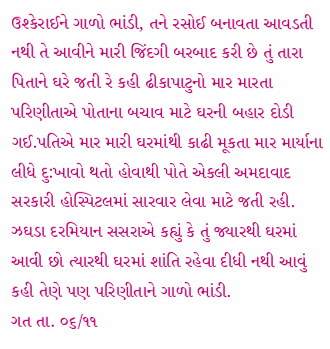ઉશ્કેરાઈને ગાળો ભાંડી, તને રસોઈ બનાવતા આવડતી નથી તે આવીને મારી જિંદગી બરબાદ કરી છે તું તારા પિતાને ઘરે જતી રે કહી ઢીકાપાટુનો માર મારતા પરિણીતાએ પોતાના બચાવ માટે ઘરની બહાર દોડી ગઈ.પતિએ માર મારી ઘરમાંથી કાઢી મૂકતા માર માર્યાના લીધે દુ:ખાવો થતો હોવાથી પોતે એકલી અમદાવાદ સરકારી હોસ્પિટલમાં સારવાર લેવા માટે જતી રહી. ઝઘડા દરમિયાન સસરાએ કહ્યું કે તું જ્યારથી ઘરમાં આવી છો ત્યારથી ઘરમાં શાંતિ રહેવા દીધી નથી આવું કહી તેણે પણ પરિણીતાને ગાળો ભાંડી.
ગત તા. ૦૬/૧૧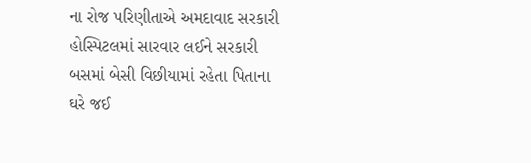ના રોજ પરિણીતાએ અમદાવાદ સરકારી હોસ્પિટલમાં સારવાર લઈને સરકારી બસમાં બેસી વિછીયામાં રહેતા પિતાના ઘરે જઈ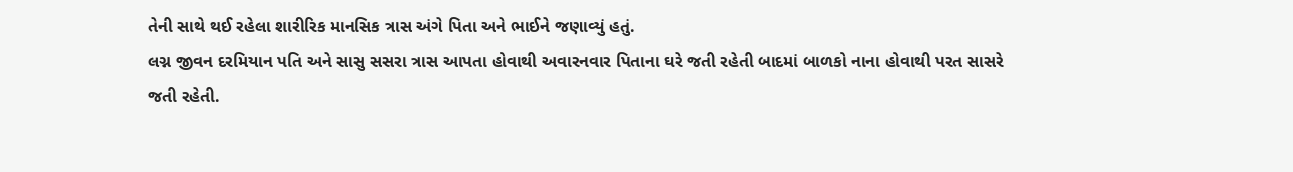તેની સાથે થઈ રહેલા શારીરિક માનસિક ત્રાસ અંગે પિતા અને ભાઈને જણાવ્યું હતું.
લગ્ન જીવન દરમિયાન પતિ અને સાસુ સસરા ત્રાસ આપતા હોવાથી અવારનવાર પિતાના ઘરે જતી રહેતી બાદમાં બાળકો નાના હોવાથી પરત સાસરે જતી રહેતી.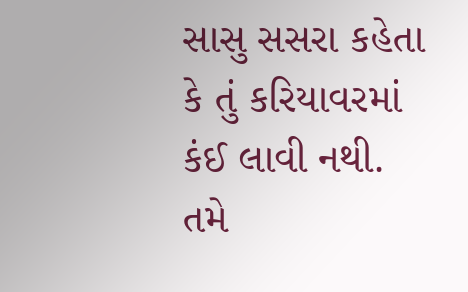સાસુ સસરા કહેતા કે તું કરિયાવરમાં કંઈ લાવી નથી. તમે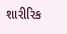શારીરિક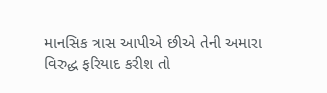માનસિક ત્રાસ આપીએ છીએ તેની અમારા વિરુદ્ધ ફરિયાદ કરીશ તો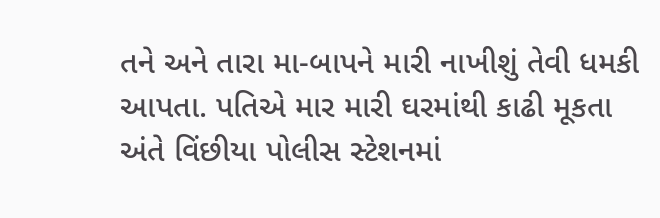તને અને તારા મા-બાપને મારી નાખીશું તેવી ધમકી આપતા. પતિએ માર મારી ઘરમાંથી કાઢી મૂકતા અંતે વિંછીયા પોલીસ સ્ટેશનમાં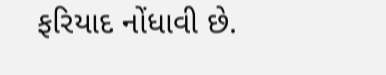ફરિયાદ નોંધાવી છે.